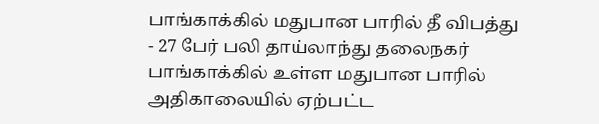பாங்காக்கில் மதுபான பாரில் தீ விபத்து - 27 பேர் பலி தாய்லாந்து தலைநகர் பாங்காக்கில் உள்ள மதுபான பாரில் அதிகாலையில் ஏற்பட்ட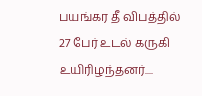பயங்கர தீ விபத்தில் 27 பேர் உடல் கருகி உயிரிழந்தனர்....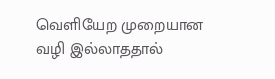வெளியேற முறையான வழி இல்லாததால்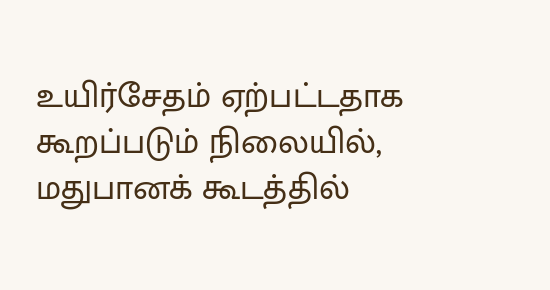உயிர்சேதம் ஏற்பட்டதாக கூறப்படும் நிலையில், மதுபானக் கூடத்தில்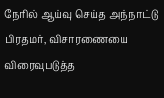நேரில் ஆய்வு செய்த அந்நாட்டு பிரதமர், விசாரணையை விரைவுபடுத்த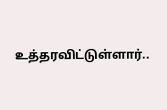உத்தரவிட்டுள்ளார்..